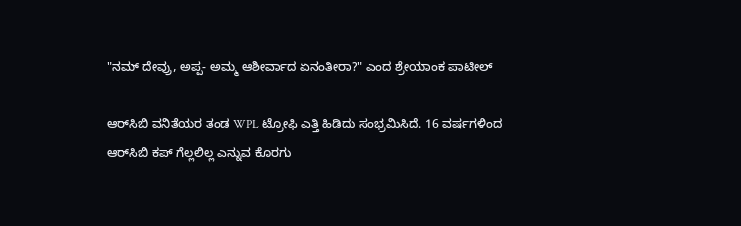"ನಮ್ ದೇವ್ರು, ಅಪ್ಪ- ಅಮ್ಮ ಆಶೀರ್ವಾದ ಏನಂತೀರಾ?" ಎಂದ ಶ್ರೇಯಾಂಕ ಪಾಟೀಲ್

ಆರ್‌ಸಿಬಿ ವನಿತೆಯರ ತಂಡ WPL ಟ್ರೋಫಿ ಎತ್ತಿ ಹಿಡಿದು ಸಂಭ್ರಮಿಸಿದೆ. 16 ವರ್ಷಗಳಿಂದ ಆರ್‌ಸಿಬಿ ಕಪ್ ಗೆಲ್ಲಲಿಲ್ಲ ಎನ್ನುವ ಕೊರಗು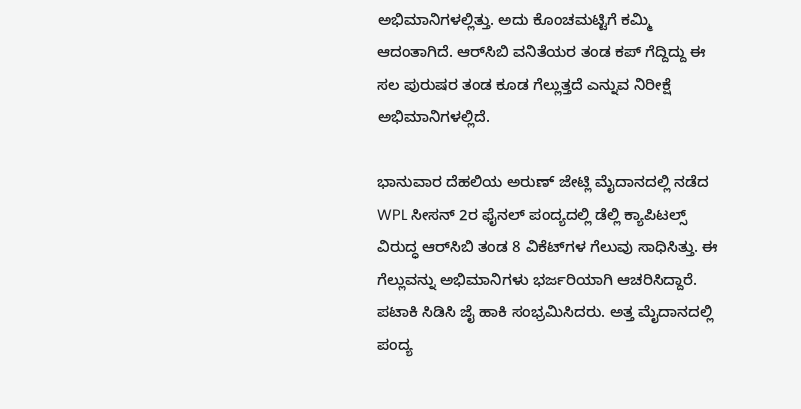ಅಭಿಮಾನಿಗಳಲ್ಲಿತ್ತು. ಅದು ಕೊಂಚಮಟ್ಟಿಗೆ ಕಮ್ಮಿ ಆದಂತಾಗಿದೆ. ಆರ್‌ಸಿಬಿ ವನಿತೆಯರ ತಂಡ ಕಪ್ ಗೆದ್ದಿದ್ದು ಈ ಸಲ ಪುರುಷರ ತಂಡ ಕೂಡ ಗೆಲ್ಲುತ್ತದೆ ಎನ್ನುವ ನಿರೀಕ್ಷೆ ಅಭಿಮಾನಿಗಳಲ್ಲಿದೆ.

ಭಾನುವಾರ ದೆಹಲಿಯ ಅರುಣ್ ಜೇಟ್ಲಿ ಮೈದಾನದಲ್ಲಿ ನಡೆದ WPL ಸೀಸನ್ 2ರ ಫೈನಲ್ ಪಂದ್ಯದಲ್ಲಿ ಡೆಲ್ಲಿ ಕ್ಯಾಪಿಟಲ್ಸ್ ವಿರುದ್ಧ ಆರ್‌ಸಿಬಿ ತಂಡ 8 ವಿಕೆಟ್‌ಗಳ ಗೆಲುವು ಸಾಧಿಸಿತ್ತು. ಈ ಗೆಲ್ಲುವನ್ನು ಅಭಿಮಾನಿಗಳು ಭರ್ಜರಿಯಾಗಿ ಆಚರಿಸಿದ್ದಾರೆ. ಪಟಾಕಿ ಸಿಡಿಸಿ ಜೈ ಹಾಕಿ ಸಂಭ್ರಮಿಸಿದರು. ಅತ್ತ ಮೈದಾನದಲ್ಲಿ ಪಂದ್ಯ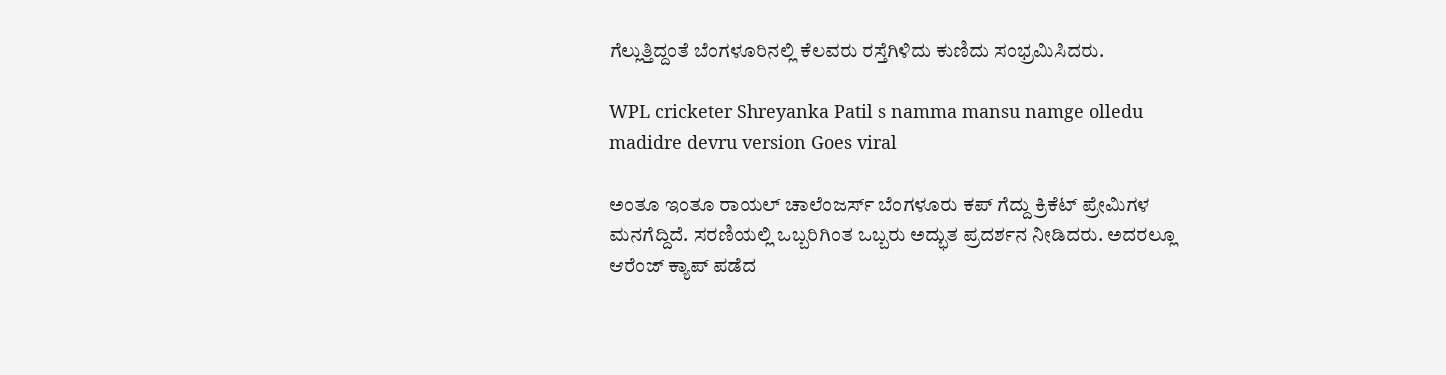ಗೆಲ್ಲುತ್ತಿದ್ದಂತೆ ಬೆಂಗಳೂರಿನಲ್ಲಿ ಕೆಲವರು ರಸ್ತೆಗಿಳಿದು ಕುಣಿದು ಸಂಭ್ರಮಿಸಿದರು.

WPL cricketer Shreyanka Patil s namma mansu namge olledu madidre devru version Goes viral

ಅಂತೂ ಇಂತೂ ರಾಯಲ್ ಚಾಲೆಂಜರ್ಸ್ ಬೆಂಗಳೂರು ಕಪ್ ಗೆದ್ದು ಕ್ರಿಕೆಟ್ ಪ್ರೇಮಿಗಳ ಮನಗೆದ್ದಿದೆ. ಸರಣಿಯಲ್ಲಿ ಒಬ್ಬರಿಗಿಂತ ಒಬ್ಬರು ಅದ್ಭುತ ಪ್ರದರ್ಶನ ನೀಡಿದರು. ಅದರಲ್ಲೂ ಆರೆಂಜ್‌ ಕ್ಯಾಪ್ ಪಡೆದ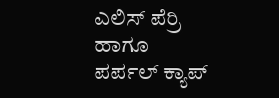ಎಲಿಸ್‌ ಪೆರ್ರಿ ಹಾಗೂ ಪರ್ಪಲ್ ಕ್ಯಾಪ್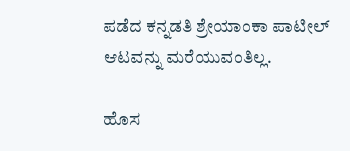ಪಡೆದ ಕನ್ನಡತಿ ಶ್ರೇಯಾಂಕಾ ಪಾಟೀಲ್ ಆಟವನ್ನು ಮರೆಯುವಂತಿಲ್ಲ.

ಹೊಸ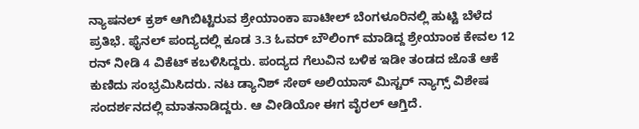ನ್ಯಾಷನಲ್ ಕ್ರಶ್‌ ಆಗಿಬಿಟ್ಟಿರುವ ಶ್ರೇಯಾಂಕಾ ಪಾಟೀಲ್ ಬೆಂಗಳೂರಿನಲ್ಲಿ ಹುಟ್ಟಿ ಬೆಳೆದ ಪ್ರತಿಭೆ. ಫೈನಲ್ ಪಂದ್ಯದಲ್ಲಿ ಕೂಡ 3.3 ಓವರ್‌ ಬೌಲಿಂಗ್ ಮಾಡಿದ್ದ ಶ್ರೇಯಾಂಕ ಕೇವಲ 12 ರನ್ ನೀಡಿ 4 ವಿಕೆಟ್ ಕಬಳಿಸಿದ್ದರು. ಪಂದ್ಯದ ಗೆಲುವಿನ ಬಳಿಕ ಇಡೀ ತಂಡದ ಜೊತೆ ಆಕೆ ಕುಣಿದು ಸಂಭ್ರಮಿಸಿದರು. ನಟ ಡ್ಯಾನಿಶ್ ಸೇಠ್ ಅಲಿಯಾಸ್ ಮಿಸ್ಟರ್ ನ್ಯಾಗ್ಸ್ ವಿಶೇಷ ಸಂದರ್ಶನದಲ್ಲಿ ಮಾತನಾಡಿದ್ದರು. ಆ ವೀಡಿಯೋ ಈಗ ವೈರಲ್ ಆಗ್ತಿದೆ.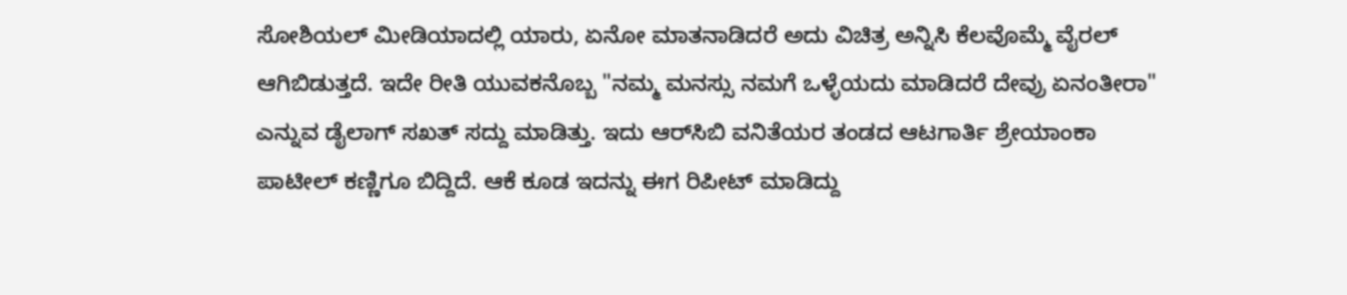ಸೋಶಿಯಲ್ ಮೀಡಿಯಾದಲ್ಲಿ ಯಾರು, ಏನೋ ಮಾತನಾಡಿದರೆ ಅದು ವಿಚಿತ್ರ ಅನ್ನಿಸಿ ಕೆಲವೊಮ್ಮೆ ವೈರಲ್ ಆಗಿಬಿಡುತ್ತದೆ. ಇದೇ ರೀತಿ ಯುವಕನೊಬ್ಬ "ನಮ್ಮ ಮನಸ್ಸು ನಮಗೆ ಒಳ್ಳೆಯದು ಮಾಡಿದರೆ ದೇವ್ರು ಏನಂತೀರಾ" ಎನ್ನುವ ಡೈಲಾಗ್ ಸಖತ್ ಸದ್ದು ಮಾಡಿತ್ತು. ಇದು ಆರ್‌ಸಿಬಿ ವನಿತೆಯರ ತಂಡದ ಆಟಗಾರ್ತಿ ಶ್ರೇಯಾಂಕಾ ಪಾಟೀಲ್ ಕಣ್ಣಿಗೂ ಬಿದ್ದಿದೆ. ಆಕೆ ಕೂಡ ಇದನ್ನು ಈಗ ರಿಪೀಟ್ ಮಾಡಿದ್ದು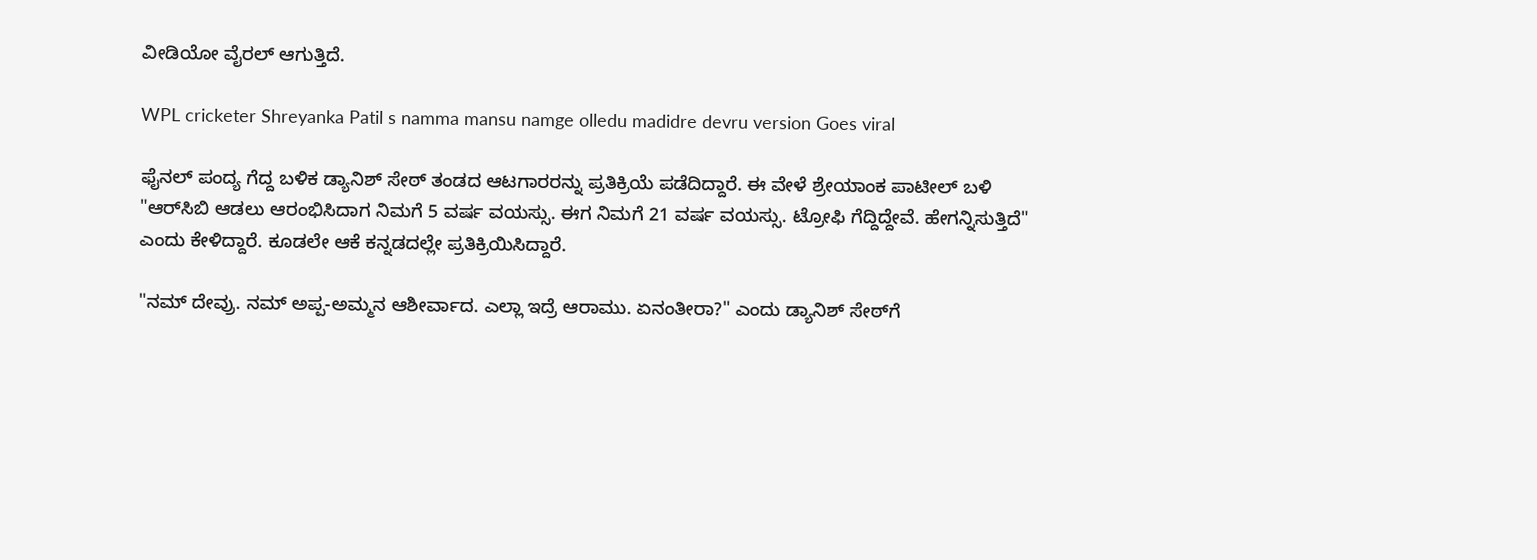ವೀಡಿಯೋ ವೈರಲ್ ಆಗುತ್ತಿದೆ.

WPL cricketer Shreyanka Patil s namma mansu namge olledu madidre devru version Goes viral

ಫೈನಲ್ ಪಂದ್ಯ ಗೆದ್ದ ಬಳಿಕ ಡ್ಯಾನಿಶ್ ಸೇಠ್ ತಂಡದ ಆಟಗಾರರನ್ನು ಪ್ರತಿಕ್ರಿಯೆ ಪಡೆದಿದ್ದಾರೆ. ಈ ವೇಳೆ ಶ್ರೇಯಾಂಕ ಪಾಟೀಲ್ ಬಳಿ "ಆರ್‌ಸಿಬಿ ಆಡಲು ಆರಂಭಿಸಿದಾಗ ನಿಮಗೆ 5 ವರ್ಷ ವಯಸ್ಸು. ಈಗ ನಿಮಗೆ 21 ವರ್ಷ ವಯಸ್ಸು. ಟ್ರೋಫಿ ಗೆದ್ದಿದ್ದೇವೆ. ಹೇಗನ್ನಿಸುತ್ತಿದೆ" ಎಂದು ಕೇಳಿದ್ದಾರೆ. ಕೂಡಲೇ ಆಕೆ ಕನ್ನಡದಲ್ಲೇ ಪ್ರತಿಕ್ರಿಯಿಸಿದ್ದಾರೆ.

"ನಮ್ ದೇವ್ರು. ನಮ್ ಅಪ್ಪ-ಅಮ್ಮನ ಆಶೀರ್ವಾದ. ಎಲ್ಲಾ ಇದ್ರೆ ಆರಾಮು. ಏನಂತೀರಾ?" ಎಂದು ಡ್ಯಾನಿಶ್ ಸೇಠ್‌ಗೆ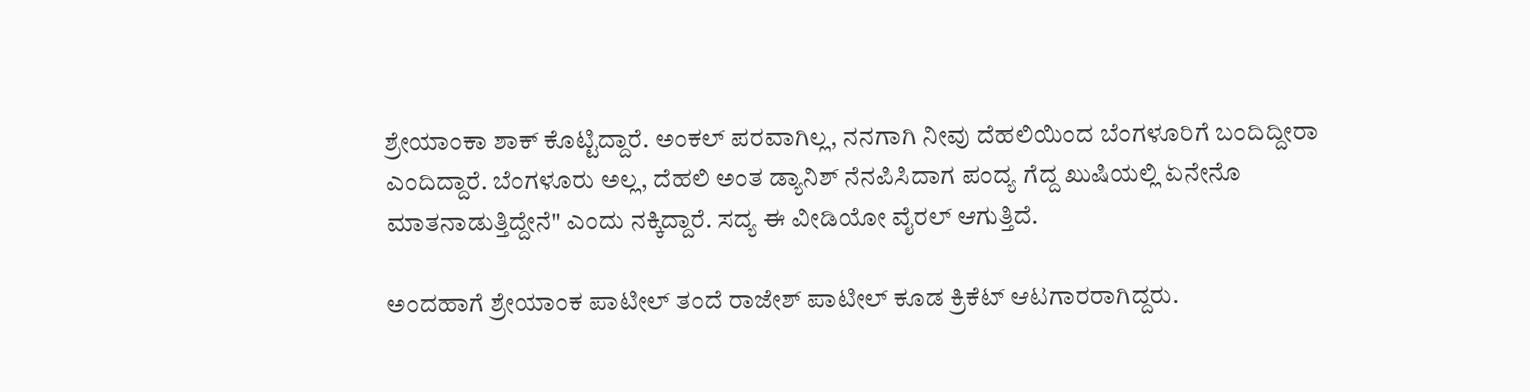ಶ್ರೇಯಾಂಕಾ ಶಾಕ್ ಕೊಟ್ಟಿದ್ದಾರೆ. ಅಂಕಲ್ ಪರವಾಗಿಲ್ಲ, ನನಗಾಗಿ ನೀವು ದೆಹಲಿಯಿಂದ ಬೆಂಗಳೂರಿಗೆ ಬಂದಿದ್ದೀರಾ ಎಂದಿದ್ದಾರೆ. ಬೆಂಗಳೂರು ಅಲ್ಲ, ದೆಹಲಿ ಅಂತ ಡ್ಯಾನಿಶ್ ನೆನಪಿಸಿದಾಗ ಪಂದ್ಯ ಗೆದ್ದ ಖುಷಿಯಲ್ಲಿ ಏನೇನೊ ಮಾತನಾಡುತ್ತಿದ್ದೇನೆ" ಎಂದು ನಕ್ಕಿದ್ದಾರೆ. ಸದ್ಯ ಈ ವೀಡಿಯೋ ವೈರಲ್ ಆಗುತ್ತಿದೆ.

ಅಂದಹಾಗೆ ಶ್ರೇಯಾಂಕ ಪಾಟೀಲ್ ತಂದೆ ರಾಜೇಶ್ ಪಾಟೀಲ್ ಕೂಡ ಕ್ರಿಕೆಟ್ ಆಟಗಾರರಾಗಿದ್ದರು.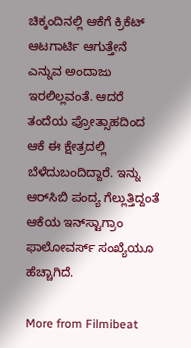ಚಿಕ್ಕಂದಿನಲ್ಲಿ ಆಕೆಗೆ ಕ್ರಿಕೆಟ್ ಆಟಗಾರ್ಟಿ ಆಗುತ್ತೇನೆ ಎನ್ನುವ ಅಂದಾಜು ಇರಲಿಲ್ಲವಂತೆ. ಆದರೆ ತಂದೆಯ ಪ್ರೋತ್ಸಾಹದಿಂದ ಆಕೆ ಈ ಕ್ಷೇತ್ರದಲ್ಲಿ ಬೆಳೆದುಬಂದಿದ್ದಾರೆ. ಇನ್ನು ಆರ್‌ಸಿಬಿ ಪಂದ್ಯ ಗೆಲ್ಲುತ್ತಿದ್ದಂತೆ ಆಕೆಯ ಇನ್‌ಸ್ಟಾಗ್ರಾಂ ಫಾಲೋವರ್ಸ್ ಸಂಖ್ಯೆಯೂ ಹೆಚ್ಚಾಗಿದೆ.

More from Filmibeat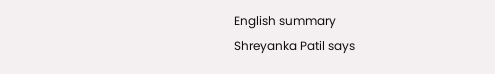English summary
Shreyanka Patil says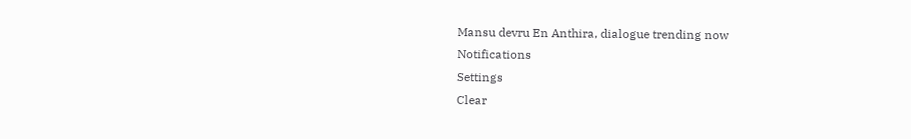Mansu devru En Anthira, dialogue trending now
Notifications
Settings
Clear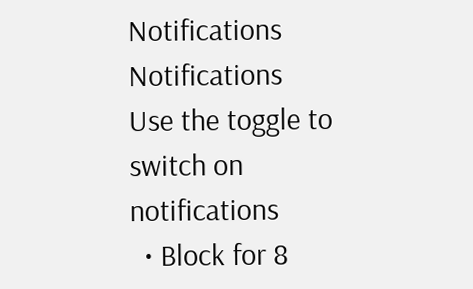Notifications
Notifications
Use the toggle to switch on notifications
  • Block for 8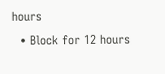hours
  • Block for 12 hours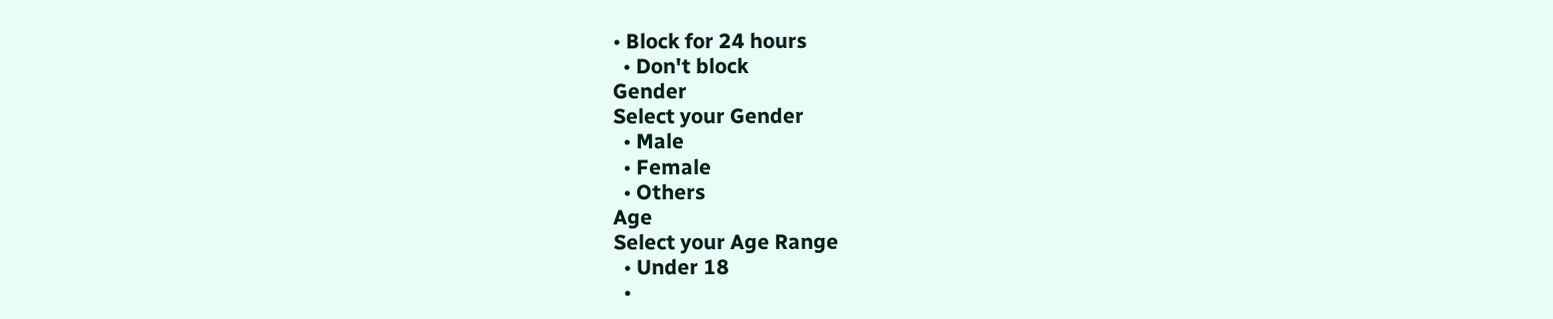• Block for 24 hours
  • Don't block
Gender
Select your Gender
  • Male
  • Female
  • Others
Age
Select your Age Range
  • Under 18
  •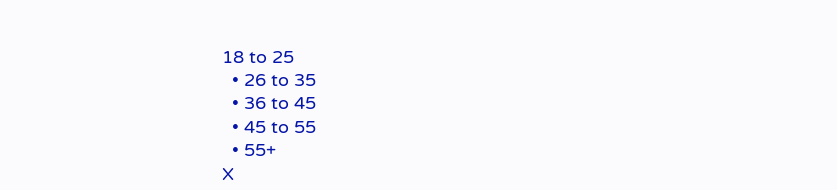18 to 25
  • 26 to 35
  • 36 to 45
  • 45 to 55
  • 55+
X